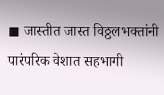◼ जास्तीत जास्त विठ्ठलभक्तांनी पारंपरिक वेशात सहभागी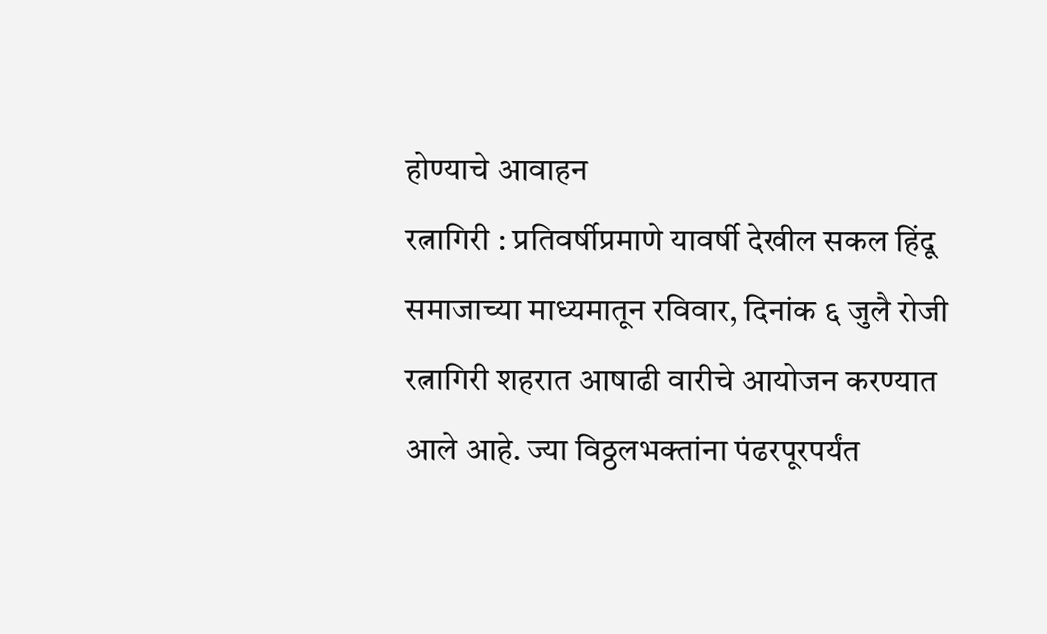होण्याचे आवाहन
रत्नागिरी : प्रतिवर्षीप्रमाणे यावर्षी देखील सकल हिंदू समाजाच्या माध्यमातून रविवार, दिनांक ६ जुलै रोजी रत्नागिरी शहरात आषाढी वारीचे आयोजन करण्यात आले आहे. ज्या विठ्ठलभक्तांना पंढरपूरपर्यंत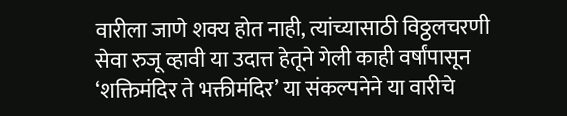वारीला जाणे शक्य होत नाही, त्यांच्यासाठी विठ्ठलचरणी सेवा रुजू व्हावी या उदात्त हेतूने गेली काही वर्षांपासून ‘शक्तिमंदिर ते भक्तीमंदिर’ या संकल्पनेने या वारीचे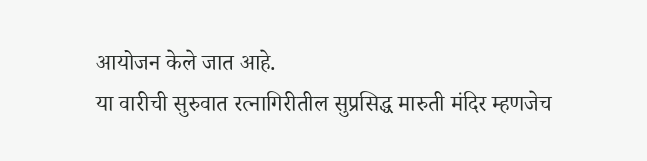आयोजन केले जात आहे.
या वारीची सुरुवात रत्नागिरीतील सुप्रसिद्ध मारुती मंदिर म्हणजेच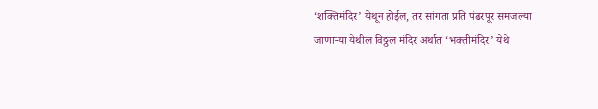‘शक्तिमंदिर’ येथून होईल, तर सांगता प्रति पंढरपूर समजल्या जाणाऱ्या येथील विठ्ठल मंदिर अर्थात ‘भक्तीमंदिर’ येथे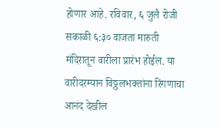होणार आहे. रविवार, ६ जुलै रोजी सकाळी ६:३० वाजता मारुती मंदिरातून वारीला प्रारंभ होईल. या वारीदरम्यान विठ्ठलभक्तांना रिंगणाचा आनंद देखील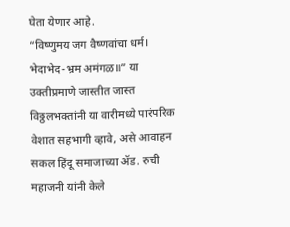घेता येणार आहे.
“विष्णुमय जग वैष्णवांचा धर्म। भेदाभेद-भ्रम अमंगळ॥” या उक्तीप्रमाणे जास्तीत जास्त विठ्ठलभक्तांनी या वारीमध्ये पारंपरिक वेशात सहभागी व्हावे, असे आवाहन सकल हिंदू समाजाच्या ॲड. रुची महाजनी यांनी केले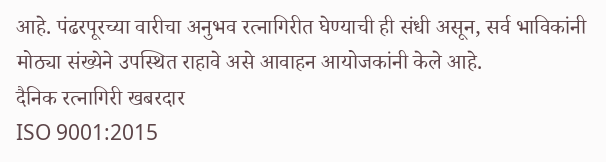आहे. पंढरपूरच्या वारीचा अनुभव रत्नागिरीत घेण्याची ही संधी असून, सर्व भाविकांनी मोठ्या संख्येने उपस्थित राहावे असे आवाहन आयोजकांनी केले आहे.
दैनिक रत्नागिरी खबरदार
ISO 9001:2015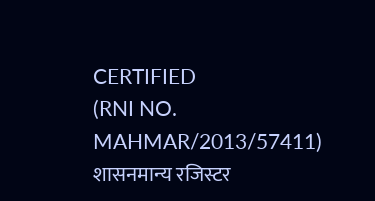CERTIFIED
(RNI NO. MAHMAR/2013/57411)
शासनमान्य रजिस्टर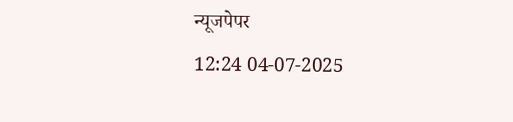न्यूजपेपर
12:24 04-07-2025